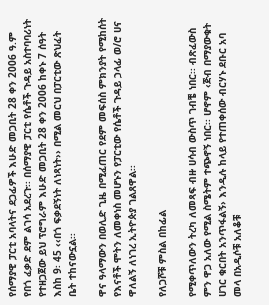የሰማያዊ ፓርቲ አባላትና ደጋፊዎች እሁድ መጋቢት 28 ቀን 2006 ዓ.ም የበጎ ፈቃድ ደም ልገሳ አደረጉ፡፡ በሰማያዊ ፓርቲ የሴቶች ጉዳይ አስተባባሪነት የተዘጋጀው ይህ ፕሮግራም እሁድ መጋቢት 28 ቀን 2006 ከቀኑ 7 ሰዓት እስከ 9፡ 45 ‹‹በጎ ፍቃደኝነት ለነጻነት›› በሚል መርህ በፓርቲው ጽህፈት ቤት ተከናውኗል፡፡

ዋና ዓላማውን በወሊድ ጊዜ በሚፈጠር የደም መፍሰስ ምክንያት የሚከሰት የእናቶች ሞትን ለመቀነስ መሆኑን የፓርቲው የሴቶች ጉዳይ ኃላፊ ወ/ሮ ሀና ዋለልኝ ለነገረ ኢትዮጵያ ገልጸዋል፡፡

የለጋሾቹ ምስል በከፊል

የሚቀጥለውን ትረካ ለመጻፍ ብዙ ሀሳብ ውስጥ ገብቼ ነበር፡፡ ብጽፈውስ ምን ዋጋ አለው የሚል ስሜትም ተጭኖኝ ነበር፡፡ ሆኖም ‹ጅብ በማያውቁት ሀገር ቁርበት አንጥፋልኝ› እንዲሉ ከላይ የተጠቀሰው ብርሃኑ ደቡር አባ መላ በአዲሶቹ አለቆቹ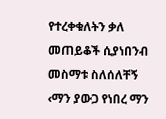የተረቀቁለትን ቃለ መጠይቆች ሲያነበንብ መስማቱ ስለሰለቸኝ ‹ማን ያውጋ የነበረ ማን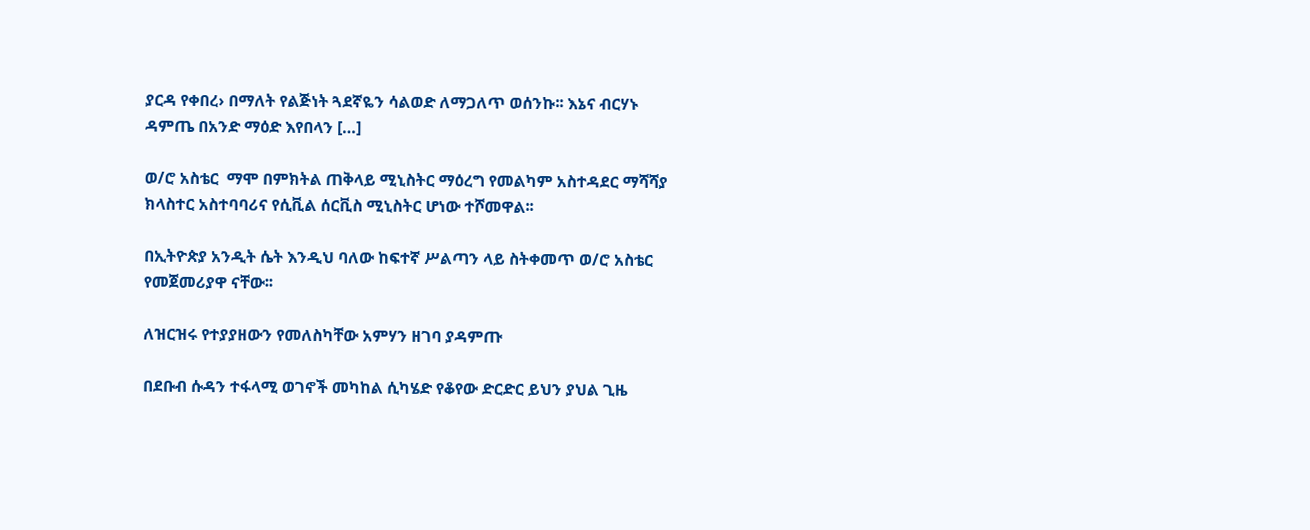ያርዳ የቀበረ› በማለት የልጅነት ጓደኛዬን ሳልወድ ለማጋለጥ ወሰንኩ፡፡ እኔና ብርሃኑ ዳምጤ በአንድ ማዕድ እየበላን […]

ወ/ሮ አስቴር  ማሞ በምክትል ጠቅላይ ሚኒስትር ማዕረግ የመልካም አስተዳደር ማሻሻያ ክላስተር አስተባባሪና የሲቪል ሰርቪስ ሚኒስትር ሆነው ተሾመዋል፡፡

በኢትዮጵያ አንዲት ሴት እንዲህ ባለው ከፍተኛ ሥልጣን ላይ ስትቀመጥ ወ/ሮ አስቴር የመጀመሪያዋ ናቸው፡፡

ለዝርዝሩ የተያያዘውን የመለስካቸው አምሃን ዘገባ ያዳምጡ

በደቡብ ሱዳን ተፋላሚ ወገኖች መካከል ሲካሄድ የቆየው ድርድር ይህን ያህል ጊዜ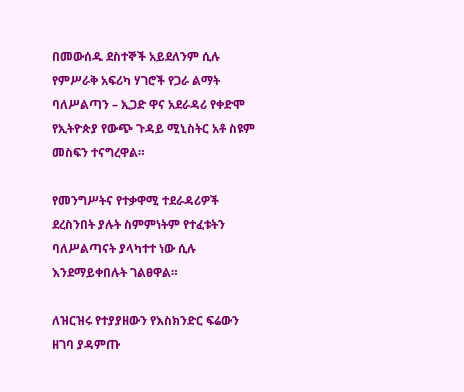በመውሰዱ ደስተኞች አይደለንም ሲሉ የምሥራቅ አፍሪካ ሃገሮች የጋራ ልማት ባለሥልጣን – ኢጋድ ዋና አደራዳሪ የቀድሞ የኢትዮጵያ የውጭ ጉዳይ ሚኒስትር አቶ ስዩም መስፍን ተናግረዋል።

የመንግሥትና የተቃዋሚ ተደራዳሪዎች ደረስንበት ያሉት ስምምነትም የተፈቱትን ባለሥልጣናት ያላካተተ ነው ሲሉ እንደማይቀበሉት ገልፀዋል።

ለዝርዝሩ የተያያዘውን የእስክንድር ፍሬውን ዘገባ ያዳምጡ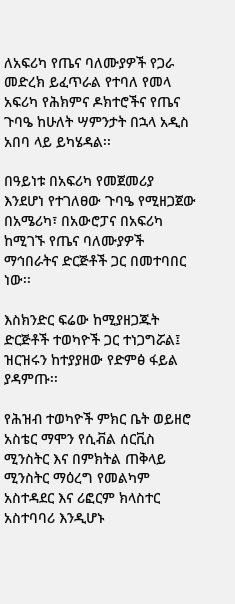ለአፍሪካ የጤና ባለሙያዎች የጋራ መድረክ ይፈጥራል የተባለ የመላ አፍሪካ የሕክምና ዶክተሮችና የጤና ጉባዔ ከሁለት ሣምንታት በኋላ አዲስ አበባ ላይ ይካሄዳል፡፡

በዓይነቱ በአፍሪካ የመጀመሪያ እንደሆነ የተገለፀው ጉባዔ የሚዘጋጀው በአሜሪካ፣ በአውሮፓና በአፍሪካ ከሚገኙ የጤና ባለሙያዎች ማኅበራትና ድርጅቶች ጋር በመተባበር ነው፡፡

እስክንድር ፍሬው ከሚያዘጋጁት ድርጅቶች ተወካዮች ጋር ተነጋግሯል፤ ዝርዝሩን ከተያያዘው የድምፅ ፋይል ያዳምጡ፡፡

የሕዝብ ተወካዮች ምክር ቤት ወይዘሮ አስቴር ማሞን የሲቭል ሰርቪስ ሚንስትር እና በምክትል ጠቅላይ ሚንስትር ማዕረግ የመልካም አስተዳደር እና ሪፎርም ክላስተር አስተባባሪ እንዲሆኑ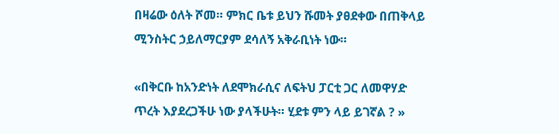በዛሬው ዕለት ሾመ። ምክር ቤቱ ይህን ሹመት ያፀደቀው በጠቅላይ ሚንስትር ኃይለማርያም ደሳለኝ አቅራቢነት ነው።

«በቅርቡ ከአንድነት ለደሞክራሲና ለፍትህ ፓርቲ ጋር ለመዋሃድ ጥረት እያደረጋችሁ ነው ያላችሁት። ሂደቱ ምን ላይ ይገኛል ? »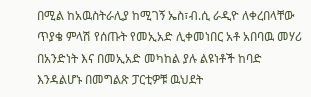በሚል ከአዉስትራሊያ ከሚገኝ ኤስ፣ብ.ሲ ራዲዮ ለቀረበላቸው ጥያቄ ምላሽ የሰጡት የመኢአድ ሊቀመነበር አቶ አበባዉ መሃሪ በአንድነት እና በመኢአድ መካከል ያሉ ልዩነቶች ከባድ እንዳልሆኑ በመግልጽ ፓርቲዎቹ ዉህደት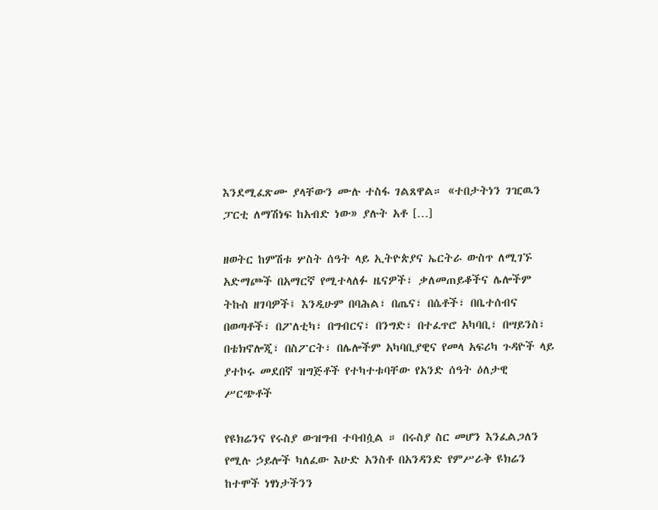እንደሚፈጽሙ ያላቸውን ሙሉ ተስፋ ገልጸዋል። «ተበታትነን ገዢዉን ፓርቲ ለማሽነፍ ከአብድ ነው» ያሉት አቶ […]

ዘወትር ከምሽቱ ሦስት ሰዓት ላይ ኢትዮጵያና ኤርትራ ውስጥ ለሚገኙ አድማጮች በአማርኛ የሚተላለፉ ዜናዎች፣ ቃለመጠይቆችና ሌሎችም ትኩስ ዘገባዎች፤ እንዲሁም በባሕል፣ በጤና፣ በሴቶች፣ በቤተሰብና በወጣቶች፣ በፖለቲካ፣ በግብርና፣ በንግድ፣ በተፈጥሮ አካባቢ፣ በሣይንስ፣ በቴክኖሎጂ፣ በስፖርት፣ በሌሎችም አካባቢያዊና የመላ አፍሪካ ጉዳዮች ላይ ያተኮሩ መደበኛ ዝግጅቶች የተካተቱባቸው የአንድ ሰዓት ዕለታዊ ሥርጭቶች

የዩክሬንና የሩስያ ውዝግብ ተባብሷል ። በሩስያ ስር መሆን እንፈልጋለን የሚሉ ኃይሎች ካለፈው እሁድ አንስቶ በአንዳንድ የምሥራቅ ዩክሬን ከተሞች ነፃነታችንን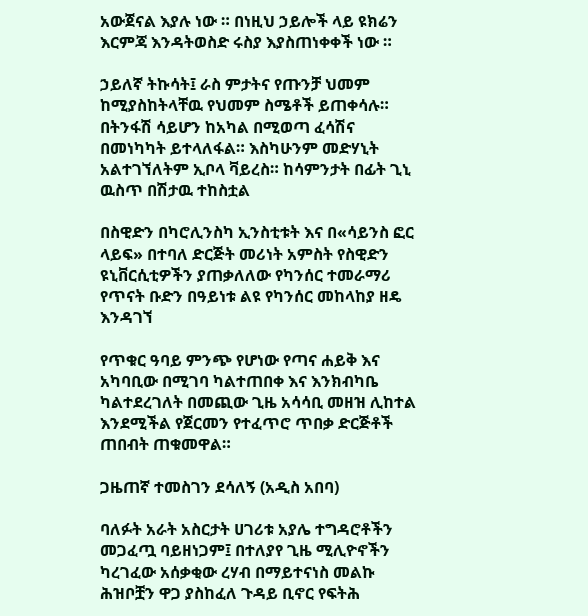አውጀናል እያሉ ነው ። በነዚህ ኃይሎች ላይ ዩክሬን እርምጃ እንዳትወስድ ሩስያ እያስጠነቀቀች ነው ።

ኃይለኛ ትኩሳት፤ ራስ ምታትና የጡንቻ ህመም ከሚያስከትላቸዉ የህመም ስሜቶች ይጠቀሳሉ። በትንፋሽ ሳይሆን ከአካል በሚወጣ ፈሳሽና በመነካካት ይተላለፋል። እስካሁንም መድሃኒት አልተገኘለትም ኢቦላ ቫይረስ። ከሳምንታት በፊት ጊኒ ዉስጥ በሽታዉ ተከስቷል

በስዊድን በካሮሊንስካ ኢንስቲቱት እና በ«ሳይንስ ፎር ላይፍ» በተባለ ድርጅት መሪነት አምስት የስዊድን ዩኒቨርሲቲዎችን ያጠቃለለው የካንሰር ተመራማሪ የጥናት ቡድን በዓይነቱ ልዩ የካንሰር መከላከያ ዘዴ እንዳገኘ

የጥቁር ዓባይ ምንጭ የሆነው የጣና ሐይቅ እና አካባቢው በሚገባ ካልተጠበቀ እና እንክብካቤ ካልተደረገለት በመጪው ጊዜ አሳሳቢ መዘዝ ሊከተል እንደሚችል የጀርመን የተፈጥሮ ጥበቃ ድርጅቶች ጠበብት ጠቁመዋል።

ጋዜጠኛ ተመስገን ደሳለኝ (አዲስ አበባ)

ባለፉት አራት አስርታት ሀገሪቱ አያሌ ተግዳሮቶችን መጋፈጧ ባይዘነጋም፤ በተለያየ ጊዜ ሚሊዮኖችን ካረገፈው አሰቃቂው ረሃብ በማይተናነስ መልኩ ሕዝቦቿን ዋጋ ያስከፈለ ጉዳይ ቢኖር የፍትሕ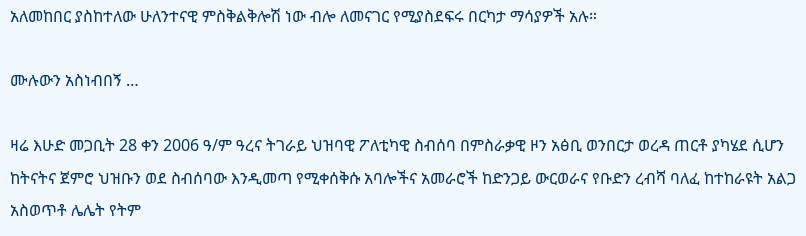አለመከበር ያስከተለው ሁለንተናዊ ምስቅልቅሎሽ ነው ብሎ ለመናገር የሚያስደፍሩ በርካታ ማሳያዎች አሉ።

ሙሉውን አስነብበኝ …

ዛሬ እሁድ መጋቢት 28 ቀን 2006 ዓ/ም ዓረና ትገራይ ህዝባዊ ፖለቲካዊ ስብሰባ በምስራቃዊ ዞን አፅቢ ወንበርታ ወረዳ ጠርቶ ያካሄደ ሲሆን ከትናትና ጀምሮ ህዝቡን ወደ ስብሰባው እንዲመጣ የሚቀሰቅሱ አባሎችና አመራሮች ከድንጋይ ውርወራና የቡድን ረብሻ ባለፈ ከተከራዩት አልጋ አስወጥቶ ሌሌት የትም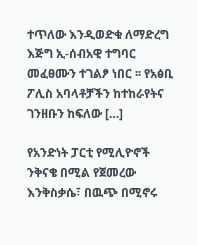ተጥለው እንዲወድቁ ለማድረግ እጅግ ኢ-ሰብአዊ ተግባር መፈፀሙን ተገልፆ ነበር ፡፡ የአፅቢ ፖሊስ አባላቶቻችን ከተከራየትና ገንዘቡን ከፍለው […]

የአንድነት ፓርቲ የሚሊዮኖች ንቅናቄ በሚል የጀመረው እንቅስቃሴ፣ በዉጭ በሚኖሩ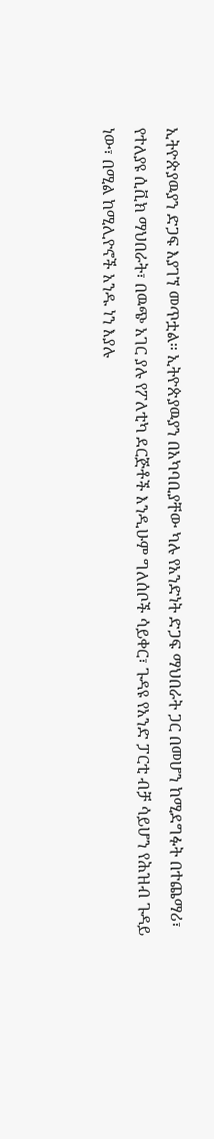ኢትዮጵያዉያን ድጋፍ እያገኘ መጥቷል። ኢትዮጵያዉያን በአካባቢያቸው ካሉ የአንድነት ድጋፍ ማህበራት ጋር በመሆን ከሚደግፉት በተጨማሪ፣ የተለያዩ ሲቪክ ማህበራት፣ በዉጭ አገር ያሉ የፖለቲካ ደርጅቶች እንዲሁም ግለሰቦች ሳይቀር፣ ጉዳዩ የአንድ ፓርቲ ብቻ ሳይሆን የሕዝብ ጉዳይ ነው፣ በሚል ከሚሊዮኖች አንዱ ነን እያሉ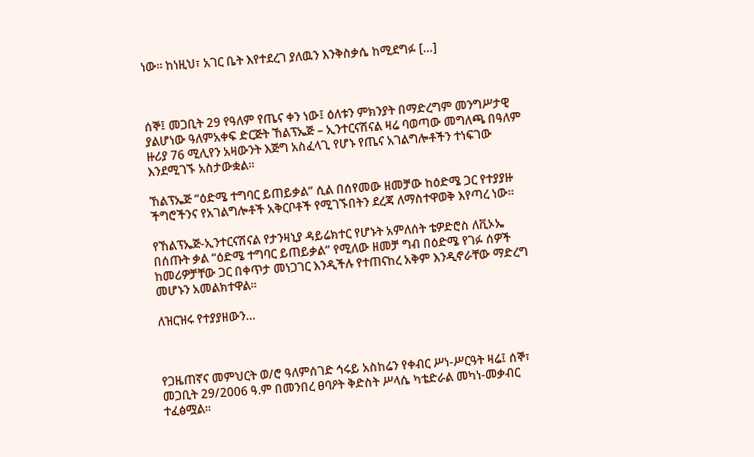ነው። ከነዚህ፣ አገር ቤት እየተደረገ ያለዉን እንቅስቃሴ ከሚደግፉ […]



ሰኞ፤ መጋቢት 29 የዓለም የጤና ቀን ነው፤ ዕለቱን ምክንያት በማድረግም መንግሥታዊ ያልሆነው ዓለምአቀፍ ድርጅት ኸልፕኤጅ – ኢንተርናሽናል ዛሬ ባወጣው መግለጫ በዓለም ዙሪያ 76 ሚሊየን አዛውንት እጅግ አስፈላጊ የሆኑ የጤና አገልግሎቶችን ተነፍገው እንደሚገኙ አስታውቋል፡፡

ኸልፕኤጅ “ዕድሜ ተግባር ይጠይቃል” ሲል በሰየመው ዘመቻው ከዕድሜ ጋር የተያያዙ ችግሮችንና የአገልግሎቶች አቅርቦቶች የሚገኙበትን ደረጃ ለማስተዋወቅ እየጣረ ነው፡፡

የኸልፕኤጅ-ኢንተርናሽናል የታንዛኒያ ዳይሬክተር የሆኑት አምለሰት ቴዎድሮስ ለቪኦኤ በሰጡት ቃል “ዕድሜ ተግባር ይጠይቃል” የሚለው ዘመቻ ግብ በዕድሜ የገፉ ሰዎች ከመሪዎቻቸው ጋር በቀጥታ መነጋገር እንዲችሉ የተጠናከረ አቅም እንዲኖራቸው ማድረግ መሆኑን አመልክተዋል፡፡

ለዝርዝሩ የተያያዘውን…



የጋዜጠኛና መምህርት ወ/ሮ ዓለምሰገድ ኅሩይ አስከሬን የቀብር ሥነ-ሥርዓት ዛሬ፤ ሰኞ፣ መጋቢት 29/2006 ዓ.ም በመንበረ ፀባዖት ቅድስት ሥላሴ ካቴድራል መካነ-መቃብር ተፈፅሟል፡፡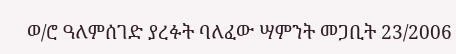ወ/ሮ ዓለምሰገድ ያረፉት ባለፈው ሣምንት መጋቢት 23/2006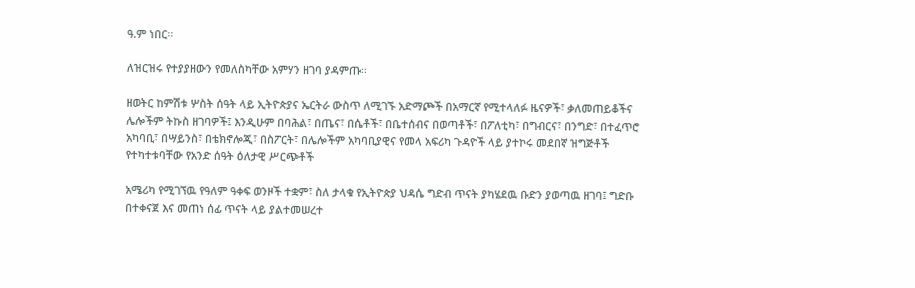ዓ.ም ነበር፡፡

ለዝርዝሩ የተያያዘውን የመለስካቸው አምሃን ዘገባ ያዳምጡ፡፡

ዘወትር ከምሽቱ ሦስት ሰዓት ላይ ኢትዮጵያና ኤርትራ ውስጥ ለሚገኙ አድማጮች በአማርኛ የሚተላለፉ ዜናዎች፣ ቃለመጠይቆችና ሌሎችም ትኩስ ዘገባዎች፤ እንዲሁም በባሕል፣ በጤና፣ በሴቶች፣ በቤተሰብና በወጣቶች፣ በፖለቲካ፣ በግብርና፣ በንግድ፣ በተፈጥሮ አካባቢ፣ በሣይንስ፣ በቴክኖሎጂ፣ በስፖርት፣ በሌሎችም አካባቢያዊና የመላ አፍሪካ ጉዳዮች ላይ ያተኮሩ መደበኛ ዝግጅቶች የተካተቱባቸው የአንድ ሰዓት ዕለታዊ ሥርጭቶች

አሜሪካ የሚገኘዉ የዓለም ዓቀፍ ወንዞች ተቋም፣ ስለ ታላቁ የኢትዮጵያ ህዳሴ ግድብ ጥናት ያካሄደዉ ቡድን ያወጣዉ ዘገባ፤ ግድቡ በተቀናጀ እና መጠነ ሰፊ ጥናት ላይ ያልተመሠረተ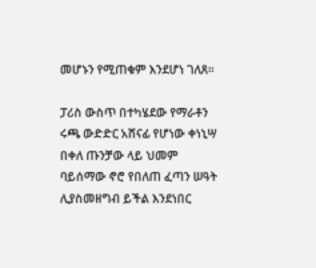መሆኑን የሚጠቁም እንደሆነ ገለጸ።

ፓሪስ ውስጥ በተካሄደው የማራቶን ሩጫ ውድድር አሸናፊ የሆነው ቀነኒሣ በቀለ ጡንቻው ላይ ህመም ባይሰማው ኖሮ የበለጠ ፈጣን ሠዓት ሊያስመዘግብ ይችል እንደነበር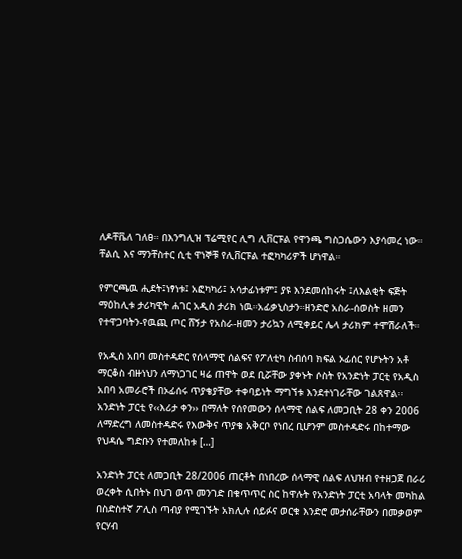ለዶቸቬለ ገለፀ። በእንግሊዝ ፕሬሚየር ሊግ ሊቨርፑል የዋንጫ ግስጋሴውን እያሳመረ ነው። ቸልሲ እና ማንቸስተር ሲቲ ዋነኞቹ የሊቨርፑል ተፎካካሪዎች ሆነዋል።

የምርጫዉ ሒደት፤ነፃነቱ፤ አፎካካሪ፤ አሳታፊነቱም፤ ያዩ እንደመሰከሩት ፤ለእልቂት ፍጅት ማዕከሊቱ ታሪካዊት ሐገር አዲስ ታሪክ ነዉ።አፊቃኒስታን።ዘንድሮ አስራ-ሰወስት ዘመን የተዋጋባትን-የዉጪ ጦር ሸኝታ የአስራ-ዘመን ታሪኳን ለሚቀይር ሌላ ታሪክም ተሞሽራለች።

የአዲስ አበባ መስተዳድር የሰላማዊ ሰልፍና የፖለቲካ ስብሰባ ክፍል ኦፊሰር የሆኑትን አቶ ማርቆስ ብዙነህን ለማነጋገር ዛሬ ጠዋት ወደ ቢሯቸው ያቀኑት ሶስት የአንድነት ፓርቲ የአዲስ አበባ አመራሮች በኦፊሰሩ ጥያቄያቸው ተቀባይነት ማግኘቱ እንደተነገራቸው ገልጸዋል፡፡ አንድነት ፓርቲ የ‹‹እሪታ ቀን›› በማለት የሰየመውን ሰላማዊ ሰልፍ ለመጋቢት 28 ቀን 2006 ለማድረግ ለመስተዳድሩ የእውቅና ጥያቄ አቅርቦ የነበረ ቢሆንም መስተዳድሩ በከተማው የህዳሴ ግድቡን የተመለከቱ […]

አንድነት ፓርቲ ለመጋቢት 28/2006 ጠርቶት በነበረው ሰላማዊ ሰልፍ ለህዝብ የተዘጋጀ በራሪ ወረቀት ሲበትኑ በህገ ወጥ መንገድ በቁጥጥር ስር ከዋሉት የአንድነት ፓርቲ አባላት መካከል በስድስተኛ ፖሊስ ጣብያ የሚገኙት አክሊሉ ሰይፉና ወርቁ እንድሮ መታሰራቸውን በመቃወም የርሃብ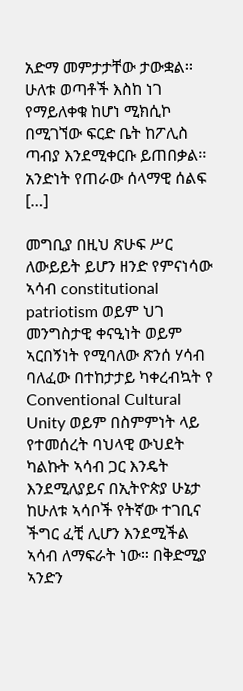አድማ መምታታቸው ታውቋል፡፡ ሁለቱ ወጣቶች እስከ ነገ የማይለቀቁ ከሆነ ሚክሲኮ በሚገኘው ፍርድ ቤት ከፖሊስ ጣብያ እንደሚቀርቡ ይጠበቃል፡፡ አንድነት የጠራው ሰላማዊ ሰልፍ […]

መግቢያ በዚህ ጽሁፍ ሥር ለውይይት ይሆን ዘንድ የምናነሳው ኣሳብ constitutional patriotism ወይም ህገ መንግስታዊ ቀናዒነት ወይም ኣርበኝነት የሚባለው ጽንሰ ሃሳብ ባለፈው በተከታታይ ካቀረብኳት የ Conventional Cultural Unity ወይም በስምምነት ላይ የተመሰረት ባህላዊ ውህደት ካልኩት ኣሳብ ጋር እንዴት እንደሚለያይና በኢትዮጵያ ሁኔታ ከሁለቱ ኣሳቦች የትኛው ተገቢና ችግር ፈቺ ሊሆን እንደሚችል ኣሳብ ለማፍራት ነው። በቅድሚያ ኣንድን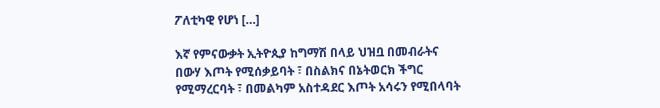ፖለቲካዊ የሆነ […]

እኛ የምናውቃት ኢትዮጲያ ከግማሽ በላይ ህዝቧ በመብራትና በውሃ እጦት የሚሰቃይባት ፣ በስልክና በኔትወርክ ችግር የሚማረርባት ፣ በመልካም አስተዳደር እጦት አሳሩን የሚበላባት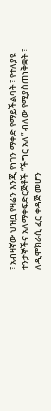፣ አብዛኛው ህዝቧ የዛሬን እንጂ የነገን ማቀድ የማይችልባት ፣ የተለያዩ ተንታኞችና አለማቀፍድርጅቶች “ችግር አለ” ብለው የሚያስጠነቅቋት ፣ ለዲሞክራሲ ፈር ቀዳጅ መሆን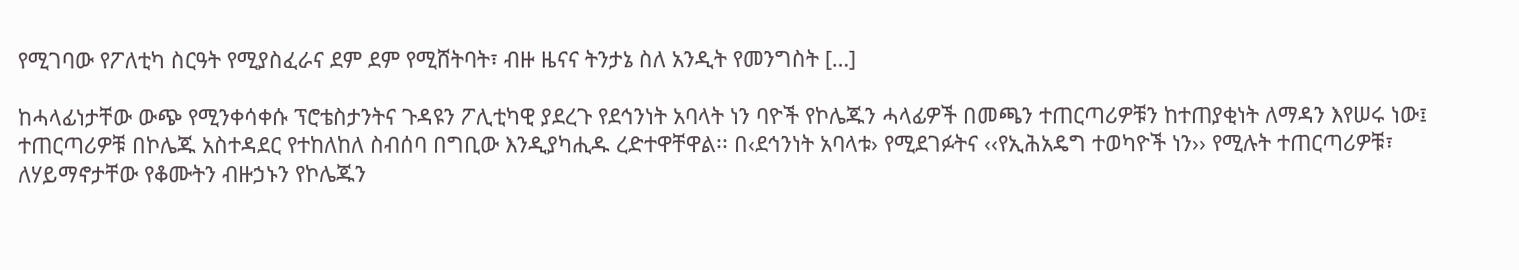የሚገባው የፖለቲካ ስርዓት የሚያስፈራና ደም ደም የሚሸትባት፣ ብዙ ዜናና ትንታኔ ስለ አንዲት የመንግስት […]

ከሓላፊነታቸው ውጭ የሚንቀሳቀሱ ፕሮቴስታንትና ጉዳዩን ፖሊቲካዊ ያደረጉ የደኅንነት አባላት ነን ባዮች የኮሌጁን ሓላፊዎች በመጫን ተጠርጣሪዎቹን ከተጠያቂነት ለማዳን እየሠሩ ነው፤ ተጠርጣሪዎቹ በኮሌጁ አስተዳደር የተከለከለ ስብሰባ በግቢው እንዲያካሒዱ ረድተዋቸዋል፡፡ በ‹ደኅንነት አባላቱ› የሚደገፉትና ‹‹የኢሕአዴግ ተወካዮች ነን›› የሚሉት ተጠርጣሪዎቹ፣ ለሃይማኖታቸው የቆሙትን ብዙኃኑን የኮሌጁን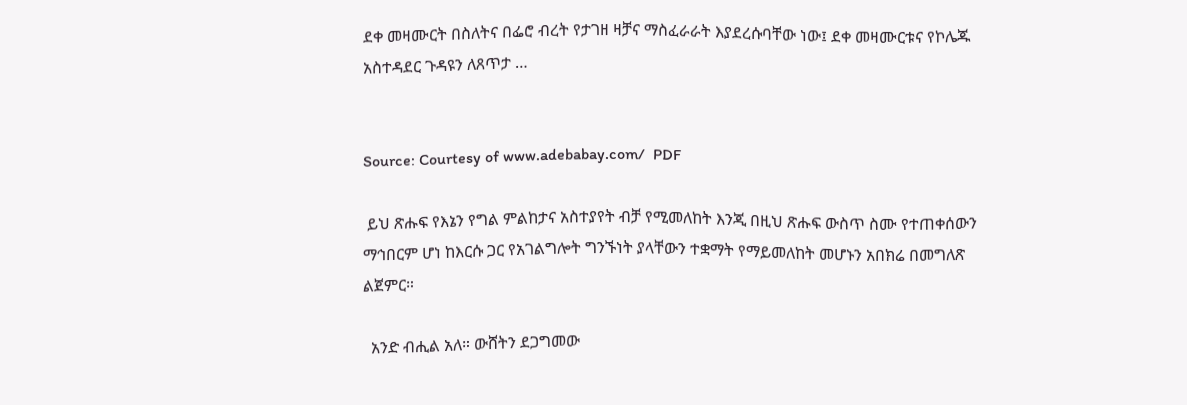ደቀ መዛሙርት በስለትና በፌሮ ብረት የታገዘ ዛቻና ማስፈራራት እያደረሱባቸው ነው፤ ደቀ መዛሙርቱና የኮሌጁ አስተዳደር ጉዳዩን ለጸጥታ …


Source: Courtesy of www.adebabay.com/  PDF

 ይህ ጽሑፍ የእኔን የግል ምልከታና አስተያየት ብቻ የሚመለከት እንጂ በዚህ ጽሑፍ ውስጥ ስሙ የተጠቀሰውን ማኅበርም ሆነ ከእርሱ ጋር የአገልግሎት ግንኙነት ያላቸውን ተቋማት የማይመለከት መሆኑን አበክሬ በመግለጽ ልጀምር።

  አንድ ብሒል አለ። ውሸትን ደጋግመው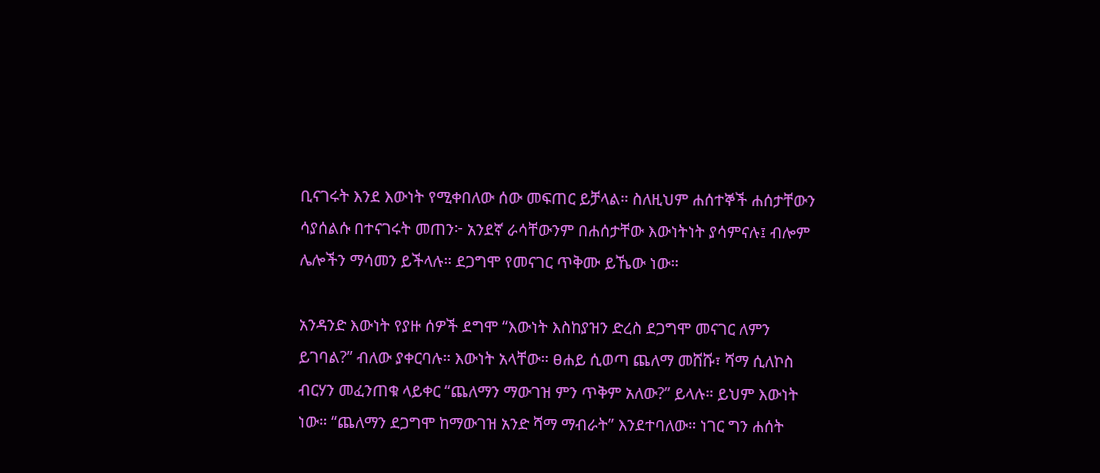ቢናገሩት እንደ እውነት የሚቀበለው ሰው መፍጠር ይቻላል። ስለዚህም ሐሰተኞች ሐሰታቸውን ሳያሰልሱ በተናገሩት መጠን፦ አንደኛ ራሳቸውንም በሐሰታቸው እውነትነት ያሳምናሉ፤ ብሎም ሌሎችን ማሳመን ይችላሉ። ደጋግሞ የመናገር ጥቅሙ ይኼው ነው።

አንዳንድ እውነት የያዙ ሰዎች ደግሞ “እውነት እስከያዝን ድረስ ደጋግሞ መናገር ለምን ይገባል?” ብለው ያቀርባሉ። እውነት አላቸው። ፀሐይ ሲወጣ ጨለማ መሸሹ፣ ሻማ ሲለኮስ ብርሃን መፈንጠቁ ላይቀር “ጨለማን ማውገዝ ምን ጥቅም አለው?” ይላሉ። ይህም እውነት ነው። “ጨለማን ደጋግሞ ከማውገዝ አንድ ሻማ ማብራት” እንደተባለው። ነገር ግን ሐሰት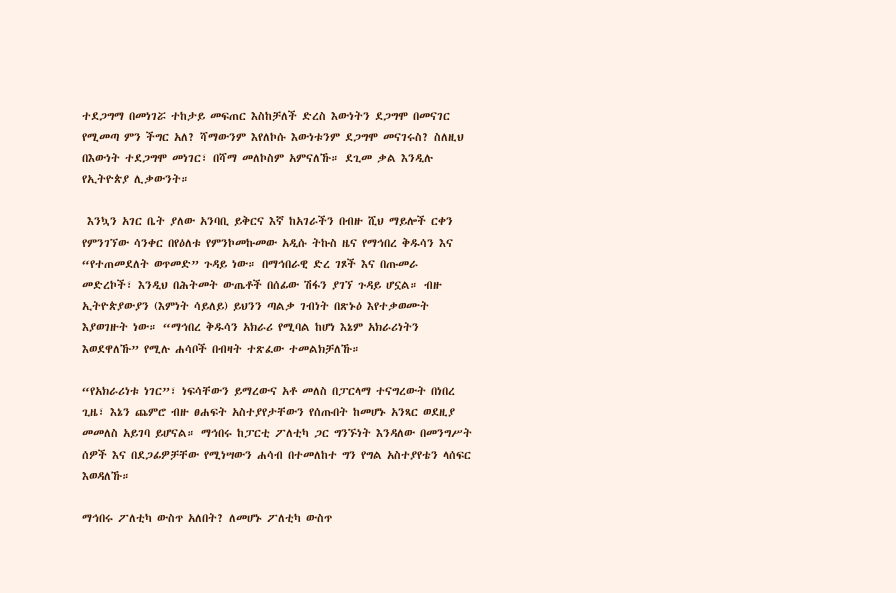ተደጋግማ በመነገሯ ተከታይ መፍጠር እስከቻለች ድረስ እውነትን ደጋግሞ በመናገር የሚመጣ ምን ችግር አለ? ሻማውንም እየለኮሱ እውነቱንም ደጋግሞ መናገሩስ? ስለዚህ በእውነት ተደጋግሞ መነገር፣ በሻማ መለኮስም አምናለኹ። ደጊመ ቃል እንዲሉ የኢትዮጵያ ሊቃውንት።

 እንኳን አገር ቤት ያለው አንባቢ ይቅርና እኛ ከአገራችን በብዙ ሺህ ማይሎች ርቀን የምንገኘው ሳንቀር በየዕለቱ የምንኮመኩመው አዲሱ ትኩስ ዜና የማኅበረ ቅዱሳን እና “የተጠመደለት ወጥመድ” ጉዳይ ነው። በማኅበራዊ ድረ ገጾች እና በጡመራ መድረኮች፣ እንዲህ በሕትመት ውጤቶች በሰፊው ሽፋን ያገኘ ጉዳይ ሆኗል። ብዙ ኢትዮጵያውያን (እምነት ሳይለይ) ይህንን ጣልቃ ገብነት በጽኑዕ እየተቃወሙት እያወገዙት ነው። “ማኅበረ ቅዱሳን አክራሪ የሚባል ከሆነ እኔም አክራሪነትን እወደዋለኹ” የሚሉ ሐሳቦች በብዛት ተጽፈው ተመልክቻለኹ።

“የአክራሪነቱ ነገር”፣ ነፍሳቸውን ይማረውና አቶ መለስ በፓርላማ ተናግረውት በነበረ ጊዜ፣ እኔን ጨምሮ ብዙ ፀሐፍት አስተያየታቸውን የሰጡበት ከመሆኑ አንጻር ወደዚያ መመለስ አይገባ ይሆናል። ማኅበሩ ከፓርቲ ፖለቲካ ጋር ግንኙነት እንዳለው በመንግሥት ሰዎች እና በደጋፊዎቻቸው የሚነሣውን ሐሳብ በተመለከተ ግን የግል አስተያየቴን ላሰፍር እወዳለኹ።

ማኅበሩ ፖለቲካ ውስጥ አለበት? ለመሆኑ ፖለቲካ ውስጥ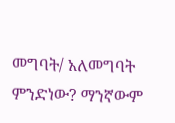መግባት/ አለመግባት ምንድነው? ማንኛውም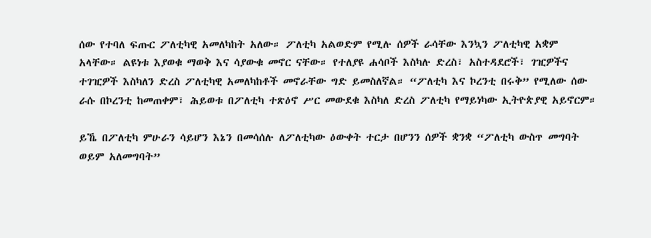ሰው የተባለ ፍጡር ፖለቲካዊ አመለካከት አለው። ፖለቲካ አልወድም የሚሉ ሰዎች ራሳቸው እንኳን ፖለቲካዊ አቋም አላቸው። ልዩነቱ እያወቁ ማወቅ እና ሳያውቁ መኖር ናቸው። የተለያዩ ሐሳቦች እስካሉ ድረስ፣ አስተዳደሮች፣ ገዢዎችና ተገዢዎች እስካለን ድረስ ፖለቲካዊ አመለካከቶች መኖራቸው ግድ ይመስለኛል። “ፖለቲካ እና ኮረንቲ በሩቅ” የሚለው ሰው ራሱ በኮረንቲ ከመጠቀም፣ ሕይወቱ በፖለቲካ ተጽዕኖ ሥር መውደቁ እስካለ ድረስ ፖለቲካ የማይነካው ኢትዮጵያዊ አይኖርም።

ይኼ በፖለቲካ ምሁራን ሳይሆን እኔን በመሳሰሉ ለፖለቲካው ዕውቀት ተርታ በሆንን ሰዎች ቋንቋ “ፖለቲካ ውስጥ መግባት ወይም አለመግባት”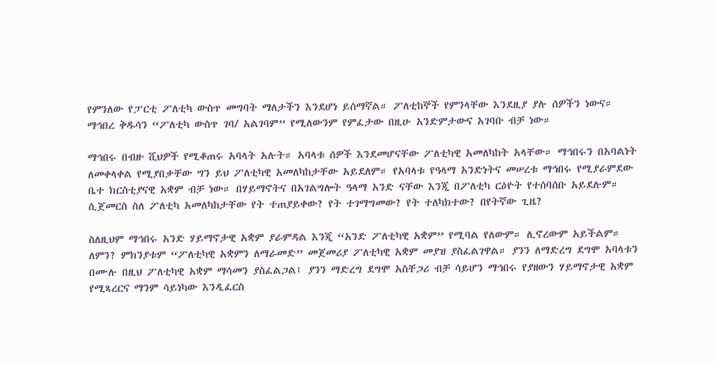የምንለው የፓርቲ ፖለቲካ ውስጥ መግባት ማለታችን እንደሆነ ይሰማኛል። ፖለቲከኞች የምንላቸው እንደዚያ ያሉ ሰዎችን ነውና። ማኅበረ ቅዱሳን “ፖለቲካ ውስጥ ገባ/ አልገባም” የሚለውንም የምፈታው በዚሁ አንድምታውና አገባቡ ብቻ ነው።

ማኅበሩ በብዙ ሺህዎች የሚቆጠሩ አባላት አሉት። አባላቱ ሰዎች እንደመሆናቸው ፖለቲካዊ አመለካከት አላቸው። ማኅበሩን በአባልነት ለመቀላቀል የሚያበቃቸው ግን ይህ ፖለቲካዊ አመለካከታቸው አይደለም። የአባላቱ የዓላማ አንድነትና መሠረቱ ማኅበሩ የሚያራምደው ቤተ ክርስቲያናዊ አቋም ብቻ ነው። በሃይማኖትና በአገልግሎት ዓላማ አንድ ናቸው እንጂ በፖለቲካ ርዕዮት የተሰባሰቡ አይደሉም። ሲጀመርስ ስለ ፖለቲካ አመለካከታቸው የት ተጠያይቀው? የት ተገማግመው? የት ተለካክተው? በየትኛው ጊዜ?

ስለዚህም ማኅበሩ አንድ ሃይማኖታዊ አቋም ያራምዳል እንጂ “አንድ ፖለቲካዊ አቋም” የሚባል የለውም። ሊኖረውም አይችልም። ለምን? ምክንያቱም “ፖለቲካዊ አቋምን ለማራመድ” መጀመሪያ ፖለቲካዊ አቋም መያዝ ያስፈልገዋል። ያንን ለማድረግ ደግሞ አባላቱን በሙሉ በዚህ ፖለቲካዊ አቋም ማሳመን ያስፈልጋል፤ ያንን ማድረግ ደግሞ አስቸጋሪ ብቻ ሳይሆን ማኅበሩ የያዘውን ሃይማኖታዊ አቋም የሚጻረርና ማንም ሳይነካው እንዲፈርስ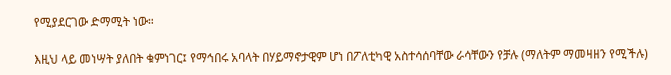የሚያደርገው ድማሚት ነው።

እዚህ ላይ መነሣት ያለበት ቁምነገር፤ የማኅበሩ አባላት በሃይማኖታዊም ሆነ በፖለቲካዊ አስተሳሰባቸው ራሳቸውን የቻሉ (ማለትም ማመዛዘን የሚችሉ)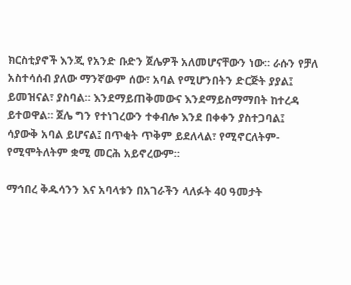ክርስቲያኖች እንጂ የአንድ ቡድን ጀሌዎች አለመሆናቸውን ነው። ራሱን የቻለ አስተሳሰብ ያለው ማንኛውም ሰው፣ አባል የሚሆንበትን ድርጅት ያያል፤ ይመዝናል፣ ያስባል። እንደማይጠቅመውና እንደማይስማማበት ከተረዳ ይተወዋል። ጀሌ ግን የተነገረውን ተቀብሎ እንደ በቀቀን ያስተጋባል፤ ሳያውቅ አባል ይሆናል፤ በጥቂት ጥቅም ይደለላል፣ የሚኖርለትም-የሚሞትለትም ቋሚ መርሕ አይኖረውም።

ማኅበረ ቅዱሳንን እና አባላቱን በአገራችን ላለፉት 40 ዓመታት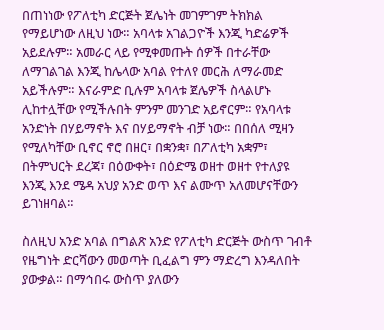በጠነነው የፖለቲካ ድርጅት ጀሌነት መገምገም ትክክል የማይሆነው ለዚህ ነው። አባላቱ አገልጋዮች እንጂ ካድሬዎች አይደሉም። አመራር ላይ የሚቀመጡት ሰዎች በተራቸው ለማገልገል እንጂ ከሌላው አባል የተለየ መርሕ ለማራመድ አይችሉም። እናራምድ ቢሉም አባላቱ ጀሌዎች ስላልሆኑ ሊከተሏቸው የሚችሉበት ምንም መንገድ አይኖርም። የአባላቱ አንድነት በሃይማኖት እና በሃይማኖት ብቻ ነው። በበሰለ ሚዛን የሚለካቸው ቢኖር ኖሮ በዘር፣ በቋንቋ፣ በፖለቲካ አቋም፣ በትምህርት ደረጃ፣ በዕውቀት፣ በዕድሜ ወዘተ ወዘተ የተለያዩ እንጂ እንደ ሜዳ አህያ አንድ ወጥ እና ልሙጥ አለመሆናቸውን ይገነዘባል።

ስለዚህ አንድ አባል በግልጽ አንድ የፖለቲካ ድርጅት ውስጥ ገብቶ የዜግነት ድርሻውን መወጣት ቢፈልግ ምን ማድረግ እንዳለበት ያውቃል። በማኅበሩ ውስጥ ያለውን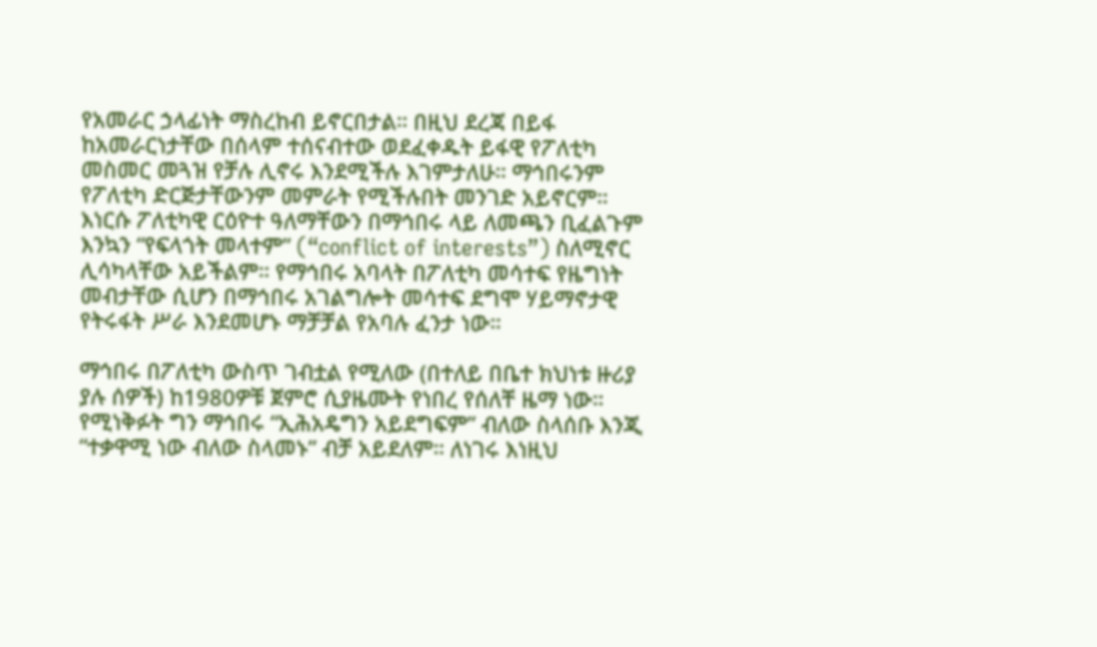የአመራር ኃላፊነት ማስረከብ ይኖርበታል። በዚህ ደረጃ በይፋ ከአመራርነታቸው በሰላም ተሰናብተው ወደፈቀዱት ይፋዊ የፖለቲካ መስመር መጓዝ የቻሉ ሊኖሩ እንደሚችሉ እገምታለሁ። ማኅበሩንም የፖለቲካ ድርጅታቸውንም መምራት የሚችሉበት መንገድ አይኖርም። እነርሱ ፖለቲካዊ ርዕዮተ ዓለማቸውን በማኅበሩ ላይ ለመጫን ቢፈልጉም እንኳን “የፍላጎት መላተም” (“conflict of interests”) ስለሚኖር ሊሳካላቸው አይችልም። የማኅበሩ አባላት በፖለቲካ መሳተፍ የዜግነት መብታቸው ሲሆን በማኅበሩ አገልግሎት መሳተፍ ደግሞ ሃይማኖታዊ የትሩፋት ሥራ እንደመሆኑ ማቻቻል የአባሉ ፈንታ ነው።

ማኅበሩ በፖለቲካ ውስጥ ገብቷል የሚለው (በተለይ በቤተ ክህነቱ ዙሪያ ያሉ ሰዎች) ከ1980ዎቹ ጀምሮ ሲያዜሙት የነበረ የሰለቸ ዜማ ነው። የሚነቅፉት ግን ማኅበሩ “ኢሕአዴግን አይደግፍም” ብለው ስላሰቡ እንጂ “ተቃዋሚ ነው ብለው ስላመኑ” ብቻ አይደለም። ለነገሩ እነዚህ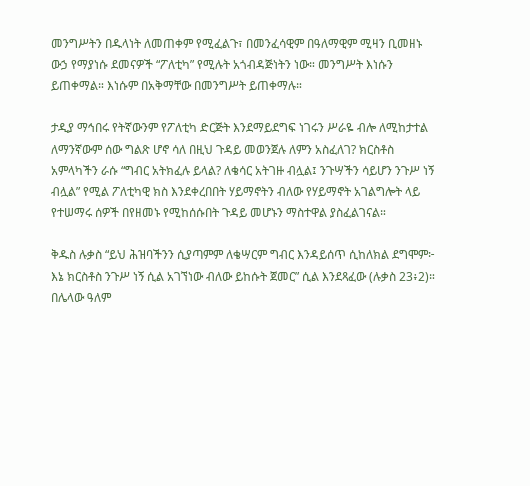መንግሥትን በዱላነት ለመጠቀም የሚፈልጉ፣ በመንፈሳዊም በዓለማዊም ሚዛን ቢመዘኑ ውኃ የማያነሱ ደመናዎች “ፖለቲካ” የሚሉት አጎብዳጅነትን ነው። መንግሥት እነሱን ይጠቀማል። እነሱም በአቅማቸው በመንግሥት ይጠቀማሉ።

ታዲያ ማኅበሩ የትኛውንም የፖለቲካ ድርጅት እንደማይደግፍ ነገሩን ሥራዬ ብሎ ለሚከታተል ለማንኛውም ሰው ግልጽ ሆኖ ሳለ በዚህ ጉዳይ መወንጀሉ ለምን አስፈለገ? ክርስቶስ አምላካችን ራሱ “ግብር አትክፈሉ ይላል? ለቄሳር አትገዙ ብሏል፤ ንጉሣችን ሳይሆን ንጉሥ ነኝ ብሏል” የሚል ፖለቲካዊ ክስ እንደቀረበበት ሃይማኖትን ብለው የሃይማኖት አገልግሎት ላይ የተሠማሩ ሰዎች በየዘመኑ የሚከሰሱበት ጉዳይ መሆኑን ማስተዋል ያስፈልገናል።

ቅዱስ ሉቃስ “ይህ ሕዝባችንን ሲያጣምም ለቄሣርም ግብር እንዳይሰጥ ሲከለክል ደግሞም፦ እኔ ክርስቶስ ንጉሥ ነኝ ሲል አገኘነው ብለው ይከሱት ጀመር” ሲል እንደጻፈው (ሉቃስ 23፥2)። በሌላው ዓለም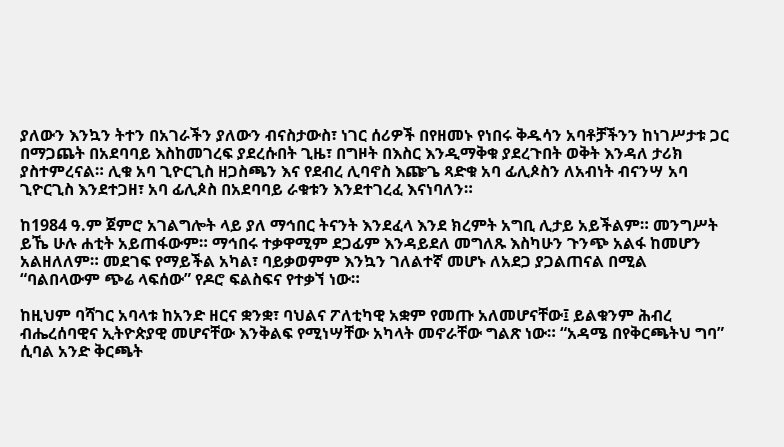ያለውን እንኳን ትተን በአገራችን ያለውን ብናስታውስ፣ ነገር ሰሪዎች በየዘመኑ የነበሩ ቅዱሳን አባቶቻችንን ከነገሥታቱ ጋር በማጋጨት በአደባባይ እስከመገረፍ ያደረሱበት ጊዜ፣ በግዞት በእስር እንዲማቅቁ ያደረጉበት ወቅት እንዳለ ታሪክ ያስተምረናል። ሊቁ አባ ጊዮርጊስ ዘጋስጫን እና የደብረ ሊባኖስ እጬጌ ጻድቁ አባ ፊሊጶስን ለአብነት ብናንሣ አባ ጊዮርጊስ እንደተጋዘ፣ አባ ፊሊጶስ በአደባባይ ራቁቱን እንደተገረፈ እናነባለን።

ከ1984 ዓ.ም ጀምሮ አገልግሎት ላይ ያለ ማኅበር ትናንት እንደፈላ እንደ ክረምት አግቢ ሊታይ አይችልም። መንግሥት ይኼ ሁሉ ሐቲት አይጠፋውም። ማኅበሩ ተቃዋሚም ደጋፊም እንዳይደለ መግለጹ እስካሁን ጉንጭ አልፋ ከመሆን አልዘለለም። መደገፍ የማይችል አካል፣ ባይቃወምም እንኳን ገለልተኛ መሆኑ ለአደጋ ያጋልጠናል በሚል “ባልበላውም ጭሬ ላፍሰው” የዶሮ ፍልስፍና የተቃኘ ነው።

ከዚህም ባሻገር አባላቱ ከአንድ ዘርና ቋንቋ፣ ባህልና ፖለቲካዊ አቋም የመጡ አለመሆናቸው፤ ይልቁንም ሕብረ ብሔረሰባዊና ኢትዮጵያዊ መሆናቸው እንቅልፍ የሚነሣቸው አካላት መኖራቸው ግልጽ ነው። “አዳሜ በየቅርጫትህ ግባ” ሲባል አንድ ቅርጫት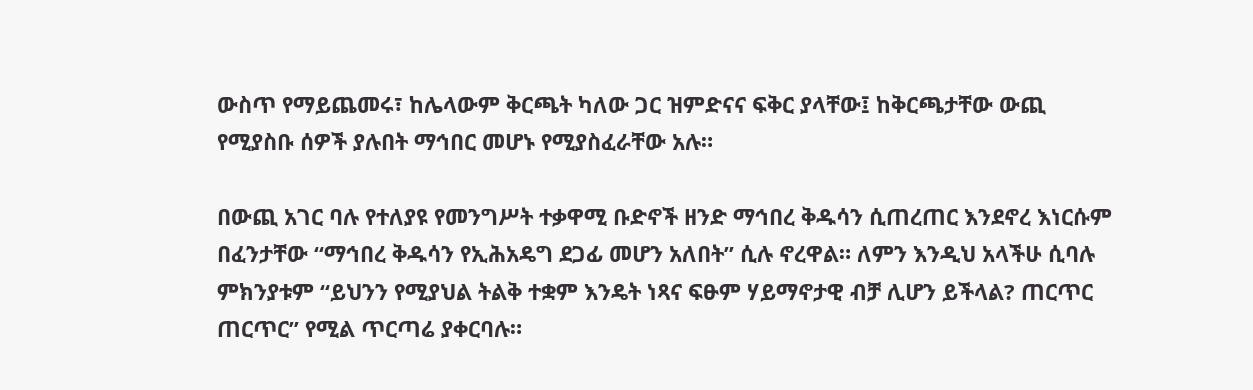ውስጥ የማይጨመሩ፣ ከሌላውም ቅርጫት ካለው ጋር ዝምድናና ፍቅር ያላቸው፤ ከቅርጫታቸው ውጪ የሚያስቡ ሰዎች ያሉበት ማኅበር መሆኑ የሚያስፈራቸው አሉ።

በውጪ አገር ባሉ የተለያዩ የመንግሥት ተቃዋሚ ቡድኖች ዘንድ ማኅበረ ቅዱሳን ሲጠረጠር እንደኖረ እነርሱም በፈንታቸው “ማኅበረ ቅዱሳን የኢሕአዴግ ደጋፊ መሆን አለበት” ሲሉ ኖረዋል። ለምን እንዲህ አላችሁ ሲባሉ ምክንያቱም “ይህንን የሚያህል ትልቅ ተቋም እንዴት ነጻና ፍፁም ሃይማኖታዊ ብቻ ሊሆን ይችላል? ጠርጥር ጠርጥር” የሚል ጥርጣሬ ያቀርባሉ።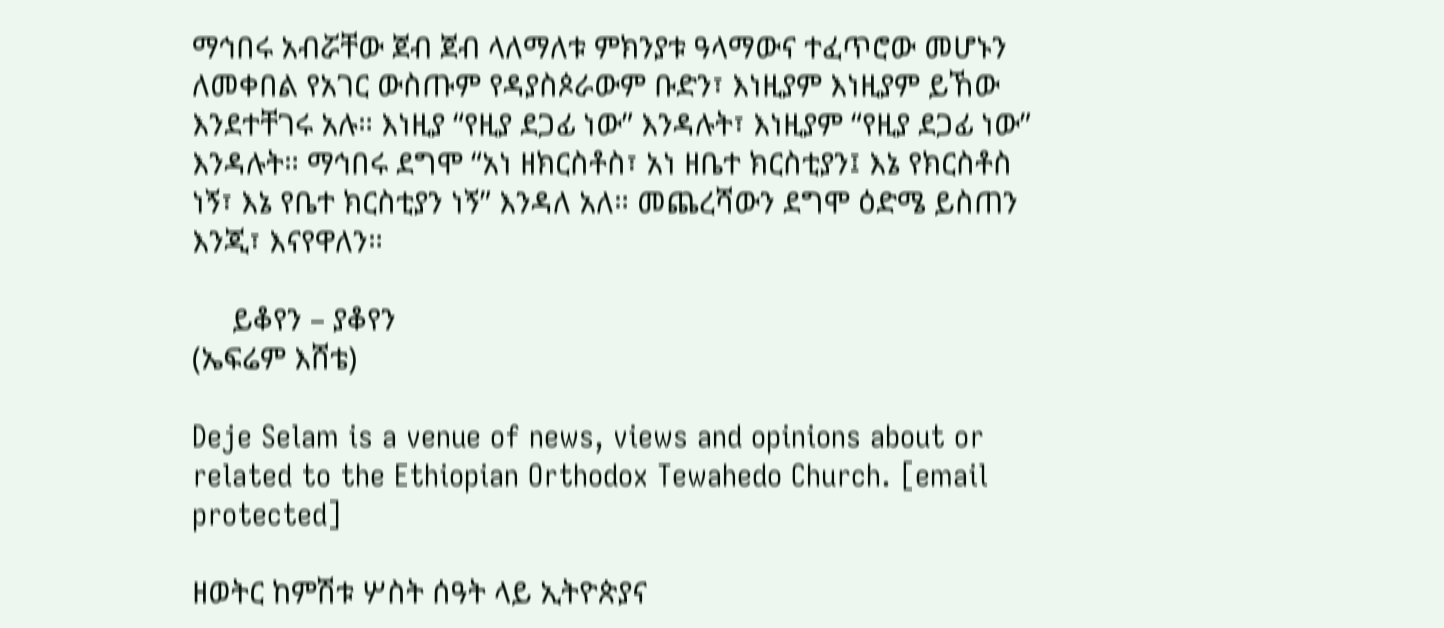ማኅበሩ አብሯቸው ጀብ ጀብ ላለማለቱ ምክንያቱ ዓላማውና ተፈጥሮው መሆኑን ለመቀበል የአገር ውስጡም የዳያስጶራውም ቡድን፣ እነዚያም እነዚያም ይኸው እንደተቸገሩ አሉ። እነዚያ “የዚያ ደጋፊ ነው” እንዳሉት፣ እነዚያም “የዚያ ደጋፊ ነው” እንዳሉት። ማኅበሩ ደግሞ “አነ ዘክርስቶስ፣ አነ ዘቤተ ክርስቲያን፤ እኔ የክርስቶስ ነኝ፣ እኔ የቤተ ክርስቲያን ነኝ” እንዳለ አለ። መጨረሻውን ደግሞ ዕድሜ ይስጠን እንጂ፣ እናየዋለን።

     ይቆየን – ያቆየን
(ኤፍሬም እሸቴ)

Deje Selam is a venue of news, views and opinions about or related to the Ethiopian Orthodox Tewahedo Church. [email protected]

ዘወትር ከምሽቱ ሦስት ሰዓት ላይ ኢትዮጵያና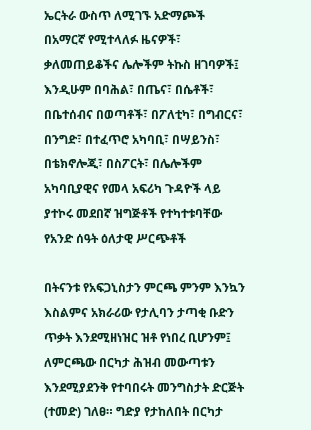ኤርትራ ውስጥ ለሚገኙ አድማጮች በአማርኛ የሚተላለፉ ዜናዎች፣ ቃለመጠይቆችና ሌሎችም ትኩስ ዘገባዎች፤ እንዲሁም በባሕል፣ በጤና፣ በሴቶች፣ በቤተሰብና በወጣቶች፣ በፖለቲካ፣ በግብርና፣ በንግድ፣ በተፈጥሮ አካባቢ፣ በሣይንስ፣ በቴክኖሎጂ፣ በስፖርት፣ በሌሎችም አካባቢያዊና የመላ አፍሪካ ጉዳዮች ላይ ያተኮሩ መደበኛ ዝግጅቶች የተካተቱባቸው የአንድ ሰዓት ዕለታዊ ሥርጭቶች

በትናንቱ የአፍጋኒስታን ምርጫ ምንም እንኳን እስልምና አክራሪው የታሊባን ታጣቂ ቡድን ጥቃት እንደሚዘነዝር ዝቶ የነበረ ቢሆንም፤ ለምርጫው በርካታ ሕዝብ መውጣቱን እንደሚያደንቅ የተባበሩት መንግስታት ድርጅት (ተመድ) ገለፀ። ግድያ የታከለበት በርካታ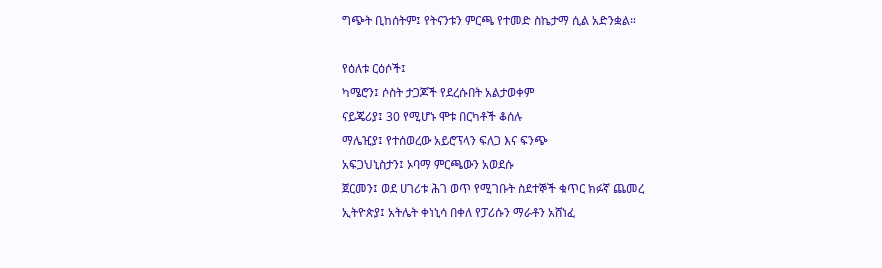ግጭት ቢከሰትም፤ የትናንቱን ምርጫ የተመድ ስኬታማ ሲል አድንቋል።

የዕለቱ ርዕሶች፤
ካሜሮን፤ ሶስት ታጋጆች የደረሱበት አልታወቀም
ናይጄሪያ፤ 30 የሚሆኑ ሞቱ በርካቶች ቆሰሉ
ማሌዢያ፤ የተሰወረው አይሮፕላን ፍለጋ እና ፍንጭ
አፍጋህኒስታን፤ ኦባማ ምርጫውን አወደሱ
ጀርመን፤ ወደ ሀገሪቱ ሕገ ወጥ የሚገቡት ስደተኞች ቁጥር ክፉኛ ጨመረ
ኢትዮጵያ፤ አትሌት ቀነኒሳ በቀለ የፓሪሱን ማራቶን አሸነፈ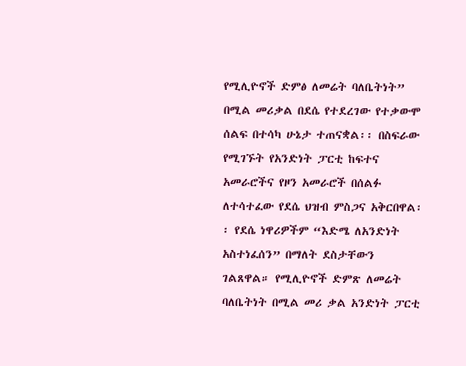የሚሊዮኖች ድምፅ ለመሬት ባለቤትነት” በሚል መሪቃል በደሴ የተደረገው የተቃውሞ ሰልፍ በተሳካ ሁኔታ ተጠናቋል፡፡ በስፍራው የሚገኙት የአንድነት ፓርቲ ከፍተና አመራሮችና የዞን አመራሮች በሰልፉ ለተሳተፈው የደሴ ህዝብ ምስጋና አቅርበዋል፡፡ የደሴ ነዋሪዎችም “እድሜ ለአንድነት አስተነፈሰን” በማለት ደስታቸውን ገልጸዋል። የሚሊዮኖች ድምጽ ለመሬት ባለቤትነት በሚል መሪ ቃል አንድነት ፓርቲ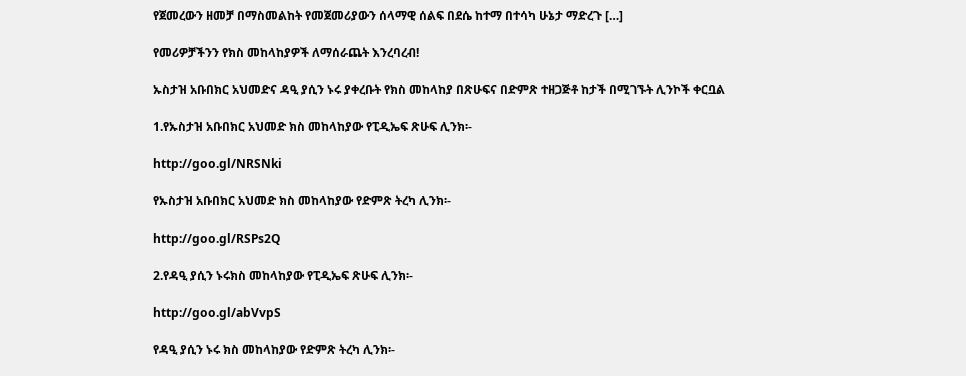የጀመረውን ዘመቻ በማስመልከት የመጀመሪያውን ሰላማዊ ሰልፍ በደሴ ከተማ በተሳካ ሁኔታ ማድረጉ […]

የመሪዎቻችንን የክስ መከላከያዎች ለማሰራጨት እንረባረብ!

ኡስታዝ አቡበክር አህመድና ዳዒ ያሲን ኑሩ ያቀረቡት የክስ መከላከያ በጽሁፍና በድምጽ ተዘጋጅቶ ከታች በሚገኙት ሊንኮች ቀርቧል

1.የኡስታዝ አቡበክር አህመድ ክስ መከላከያው የፒዲኤፍ ጽሁፍ ሊንክ፡-

http://goo.gl/NRSNki

የኡስታዝ አቡበክር አህመድ ክስ መከላከያው የድምጽ ትረካ ሊንክ፡-

http://goo.gl/RSPs2Q

2.የዳዒ ያሲን ኑሩክስ መከላከያው የፒዲኤፍ ጽሁፍ ሊንክ፡-

http://goo.gl/abVvpS

የዳዒ ያሲን ኑሩ ክስ መከላከያው የድምጽ ትረካ ሊንክ፡-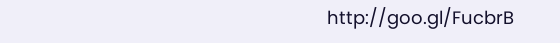http://goo.gl/FucbrB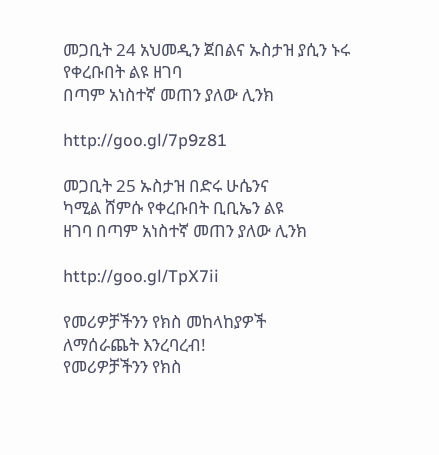መጋቢት 24 አህመዲን ጀበልና ኡስታዝ ያሲን ኑሩ የቀረቡበት ልዩ ዘገባ
በጣም አነስተኛ መጠን ያለው ሊንክ

http://goo.gl/7p9z81

መጋቢት 25 ኡስታዝ በድሩ ሁሴንና
ካሚል ሸምሱ የቀረቡበት ቢቢኤን ልዩ
ዘገባ በጣም አነስተኛ መጠን ያለው ሊንክ

http://goo.gl/TpX7ii

የመሪዎቻችንን የክስ መከላከያዎች
ለማሰራጨት እንረባረብ!
የመሪዎቻችንን የክስ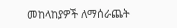መከላከያዎች ለማሰራጨት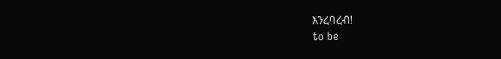እንረባረብ!
to be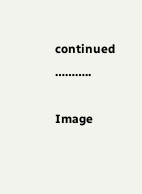continued ………..

Image